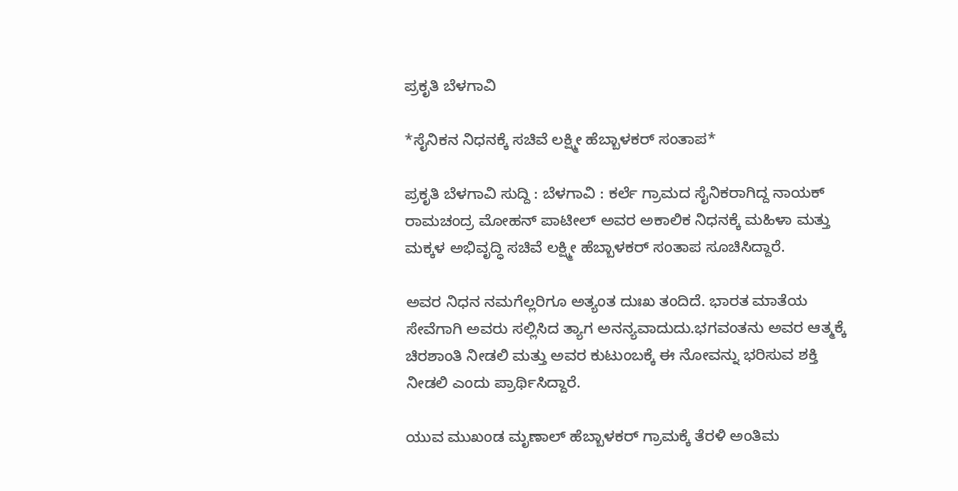ಪ್ರಕೃತಿ ಬೆಳಗಾವಿ

*ಸೈನಿಕನ ನಿಧನಕ್ಕೆ ಸಚಿವೆ ಲಕ್ಷ್ಮೀ ಹೆಬ್ಬಾಳಕರ್ ಸಂತಾಪ*

ಪ್ರಕೃತಿ ಬೆಳಗಾವಿ ಸುದ್ದಿ : ಬೆಳಗಾವಿ : ಕರ್ಲೆ ಗ್ರಾಮದ ಸೈನಿಕರಾಗಿದ್ದ ನಾಯಕ್ ರಾಮಚಂದ್ರ ಮೋಹನ್ ಪಾಟೀಲ್ ಅವರ ಅಕಾಲಿಕ ನಿಧನಕ್ಕೆ ಮಹಿಳಾ ಮತ್ತು ಮಕ್ಕಳ ಅಭಿವೃದ್ಧಿ ಸಚಿವೆ ಲಕ್ಷ್ಮೀ ಹೆಬ್ಬಾಳಕರ್ ಸಂತಾಪ ಸೂಚಿಸಿದ್ದಾರೆ.

ಅವರ ನಿಧನ ನಮಗೆಲ್ಲರಿಗೂ ಅತ್ಯಂತ ದುಃಖ ತಂದಿದೆ. ಭಾರತ ಮಾತೆಯ ಸೇವೆಗಾಗಿ ಅವರು ಸಲ್ಲಿಸಿದ ತ್ಯಾಗ ಅನನ್ಯವಾದುದು.ಭಗವಂತನು ಅವರ ಆತ್ಮಕ್ಕೆ ಚಿರಶಾಂತಿ ನೀಡಲಿ ಮತ್ತು ಅವರ ಕುಟುಂಬಕ್ಕೆ ಈ ನೋವನ್ನು ಭರಿಸುವ ಶಕ್ತಿ ನೀಡಲಿ ಎಂದು ಪ್ರಾರ್ಥಿಸಿದ್ದಾರೆ.

ಯುವ ಮುಖಂಡ ಮೃಣಾಲ್‌ ಹೆಬ್ಬಾಳಕರ್ ಗ್ರಾಮಕ್ಕೆ ತೆರಳಿ ಅಂತಿಮ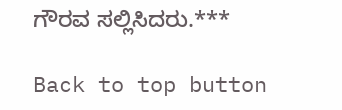ಗೌರವ ಸಲ್ಲಿಸಿದರು.***

Back to top button